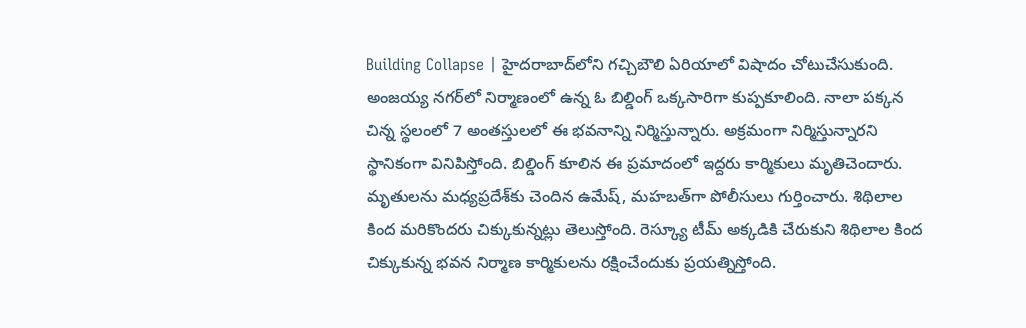Building Collapse | హైదరాబాద్‌లోని గచ్చిబౌలి ఏరియాలో విషాదం చోటుచేసుకుంది. అంజయ్య నగర్‌లో నిర్మాణంలో ఉన్న ఓ బిల్డింగ్ ఒక్కసారిగా కుప్పకూలింది. నాలా పక్కన చిన్న స్థలంలో 7 అంతస్తులలో ఈ భవనాన్ని నిర్మిస్తున్నారు. అక్రమంగా నిర్మిస్తున్నారని స్థానికంగా వినిపిస్తోంది. బిల్డింగ్ కూలిన ఈ ప్రమాదంలో ఇద్దరు కార్మికులు మృతిచెందారు. మృతులను మధ్యప్రదేశ్‌కు చెందిన ఉమేష్, మహబత్‌గా పోలీసులు గుర్తించారు. శిథిలాల కింద మరికొందరు చిక్కుకున్నట్లు తెలుస్తోంది. రెస్క్యూ టీమ్ అక్కడికి చేరుకుని శిథిలాల కింద చిక్కుకున్న భవన నిర్మాణ కార్మికులను రక్షించేందుకు ప్రయత్నిస్తోంది.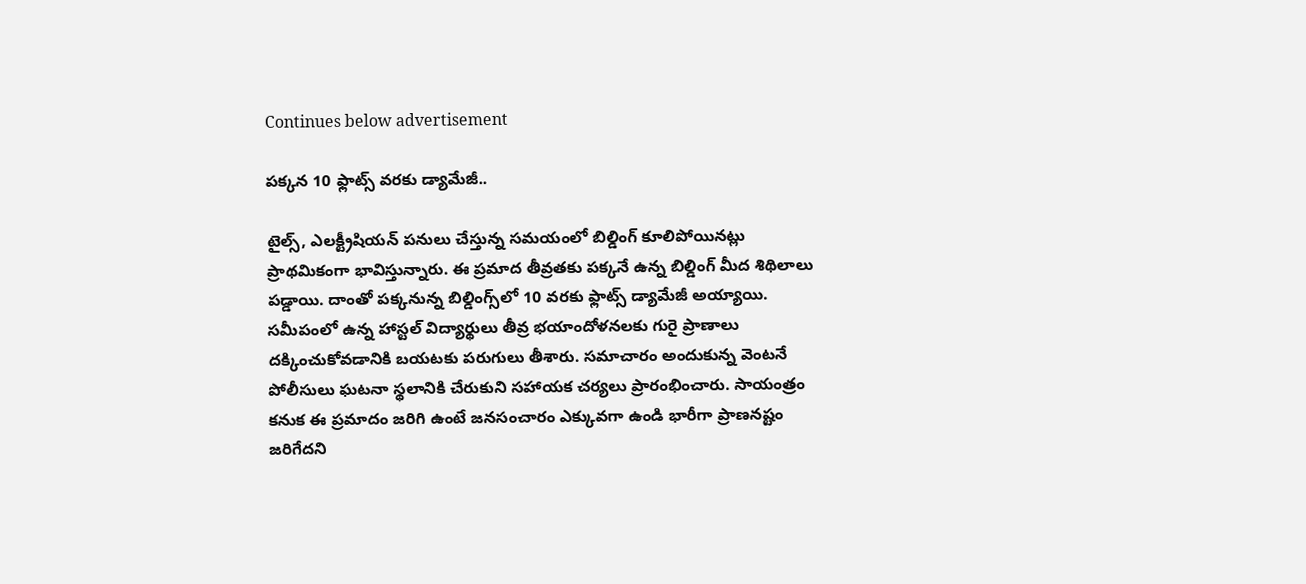Continues below advertisement

పక్కన 10 ఫ్లాట్స్ వరకు డ్యామేజీ..

టైల్స్, ఎలక్ట్రీషియన్ పనులు చేస్తున్న సమయంలో బిల్డింగ్ కూలిపోయినట్లు ప్రాథమికంగా భావిస్తున్నారు. ఈ ప్రమాద తీవ్రతకు పక్కనే ఉన్న బిల్డింగ్ మీద శిథిలాలు పడ్డాయి. దాంతో పక్కనున్న బిల్డింగ్స్‌లో 10 వరకు ఫ్లాట్స్ డ్యామేజీ అయ్యాయి. సమీపంలో ఉన్న హాస్టల్ విద్యార్థులు తీవ్ర భయాందోళనలకు గురై ప్రాణాలు దక్కించుకోవడానికి బయటకు పరుగులు తీశారు. సమాచారం అందుకున్న వెంటనే పోలీసులు ఘటనా స్థలానికి చేరుకుని సహాయక చర్యలు ప్రారంభించారు. సాయంత్రం కనుక ఈ ప్రమాదం జరిగి ఉంటే జనసంచారం ఎక్కువగా ఉండి భారీగా ప్రాణనష్టం జరిగేదని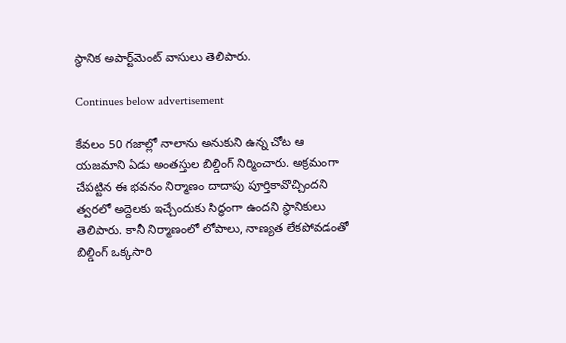స్థానిక అపార్ట్‌మెంట్ వాసులు తెలిపారు.

Continues below advertisement

కేవలం 50 గజాల్లో నాలాను అనుకుని ఉన్న చోట ఆ యజమాని ఏడు అంతస్తుల బిల్డింగ్ నిర్మించారు. అక్రమంగా చేపట్టిన ఈ భవనం నిర్మాణం దాదాపు పూర్తికావొచ్చిందని త్వరలో అద్దెలకు ఇచ్చేందుకు సిద్ధంగా ఉందని స్థానికులు తెలిపారు. కానీ నిర్మాణంలో లోపాలు, నాణ్యత లేకపోవడంతో బిల్డింగ్ ఒక్కసారి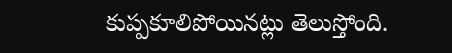కుప్పకూలిపోయినట్లు తెలుస్తోంది.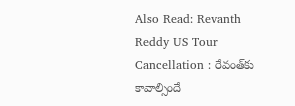Also Read: Revanth Reddy US Tour Cancellation : రేవంత్‌కు కావాల్సిందే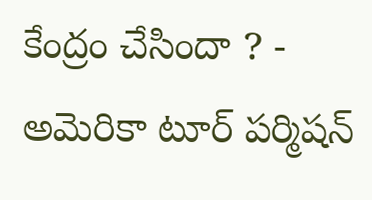కేంద్రం చేసిందా ? - అమెరికా టూర్ పర్మిషన్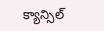క్యాన్సిల్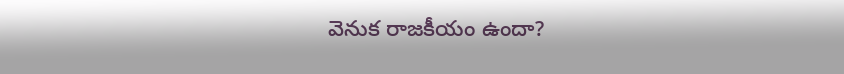వెనుక రాజకీయం ఉందా?